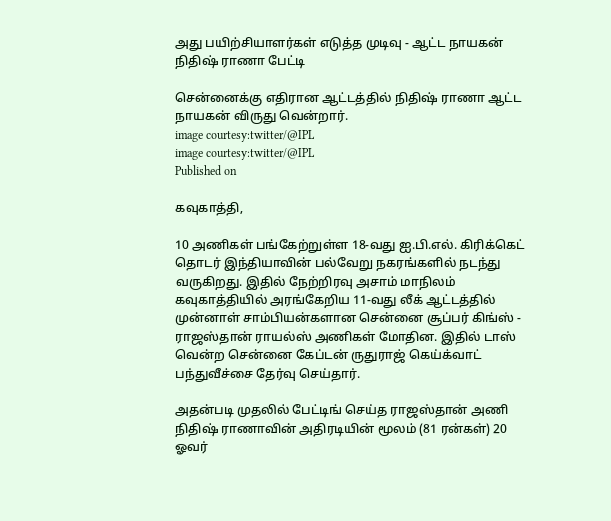அது பயிற்சியாளர்கள் எடுத்த முடிவு - ஆட்ட நாயகன் நிதிஷ் ராணா பேட்டி

சென்னைக்கு எதிரான ஆட்டத்தில் நிதிஷ் ராணா ஆட்ட நாயகன் விருது வென்றார்.
image courtesy:twitter/@IPL
image courtesy:twitter/@IPL
Published on

கவுகாத்தி,

10 அணிகள் பங்கேற்றுள்ள 18-வது ஐ.பி.எல். கிரிக்கெட் தொடர் இந்தியாவின் பல்வேறு நகரங்களில் நடந்து வருகிறது. இதில் நேற்றிரவு அசாம் மாநிலம் கவுகாத்தியில் அரங்கேறிய 11-வது லீக் ஆட்டத்தில் முன்னாள் சாம்பியன்களான சென்னை சூப்பர் கிங்ஸ் - ராஜஸ்தான் ராயல்ஸ் அணிகள் மோதின. இதில் டாஸ் வென்ற சென்னை கேப்டன் ருதுராஜ் கெய்க்வாட் பந்துவீச்சை தேர்வு செய்தார்.

அதன்படி முதலில் பேட்டிங் செய்த ராஜஸ்தான் அணி நிதிஷ் ராணாவின் அதிரடியின் மூலம் (81 ரன்கள்) 20 ஓவர்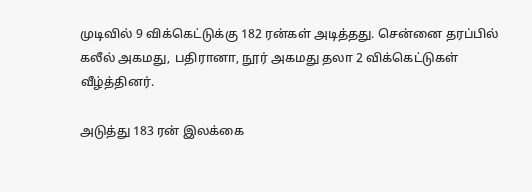முடிவில் 9 விக்கெட்டுக்கு 182 ரன்கள் அடித்தது. சென்னை தரப்பில் கலீல் அகமது, பதிரானா, நூர் அகமது தலா 2 விக்கெட்டுகள் வீழ்த்தினர்.

அடுத்து 183 ரன் இலக்கை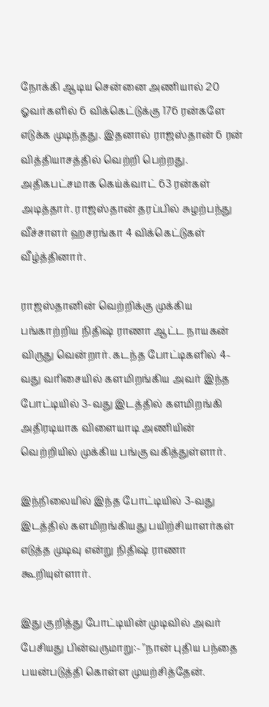நோக்கி ஆடிய சென்னை அணியால் 20 ஓவர்களில் 6 விக்கெட்டுக்கு 176 ரன்களே எடுக்க முடிந்தது. இதனால் ராஜஸ்தான் 6 ரன் வித்தியாசத்தில் வெற்றி பெற்றது. அதிகபட்சமாக கெய்க்வாட் 63 ரன்கள் அடித்தார். ராஜஸ்தான் தரப்பில் சுழற்பந்து வீச்சாளர் ஹசரங்கா 4 விக்கெட்டுகள் வீழ்த்தினார்.

ராஜஸ்தானின் வெற்றிக்கு முக்கிய பங்காற்றிய நிதிஷ் ராணா ஆட்ட நாயகன் விருது வென்றார். கடந்த போட்டிகளில் 4-வது வரிசையில் களமிறங்கிய அவர் இந்த போட்டியில் 3-வது இடத்தில் களமிறங்கி அதிரடியாக விளையாடி அணியின் வெற்றியில் முக்கிய பங்கு வகித்துள்ளார்.

இந்நிலையில் இந்த போட்டியில் 3-வது இடத்தில் களமிறங்கியது பயிற்சியாளர்கள் எடுத்த முடிவு என்று நிதிஷ் ராணா கூறியுள்ளார்.

இது குறித்து போட்டியின் முடிவில் அவர் பேசியது பின்வருமாறு:- "நான் புதிய பந்தை பயன்படுத்தி கொள்ள முயற்சித்தேன்.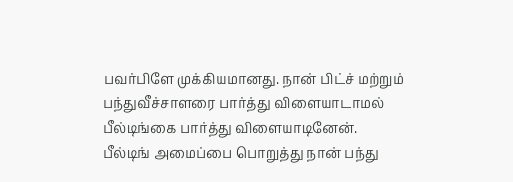பவர்பிளே முக்கியமானது. நான் பிட்ச் மற்றும் பந்துவீச்சாளரை பார்த்து விளையாடாமல் பீல்டிங்கை பார்த்து விளையாடினேன். பீல்டிங் அமைப்பை பொறுத்து நான் பந்து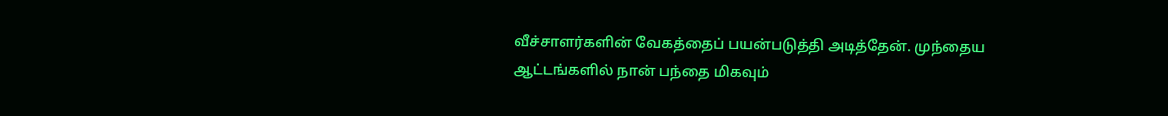வீச்சாளர்களின் வேகத்தைப் பயன்படுத்தி அடித்தேன். முந்தைய ஆட்டங்களில் நான் பந்தை மிகவும்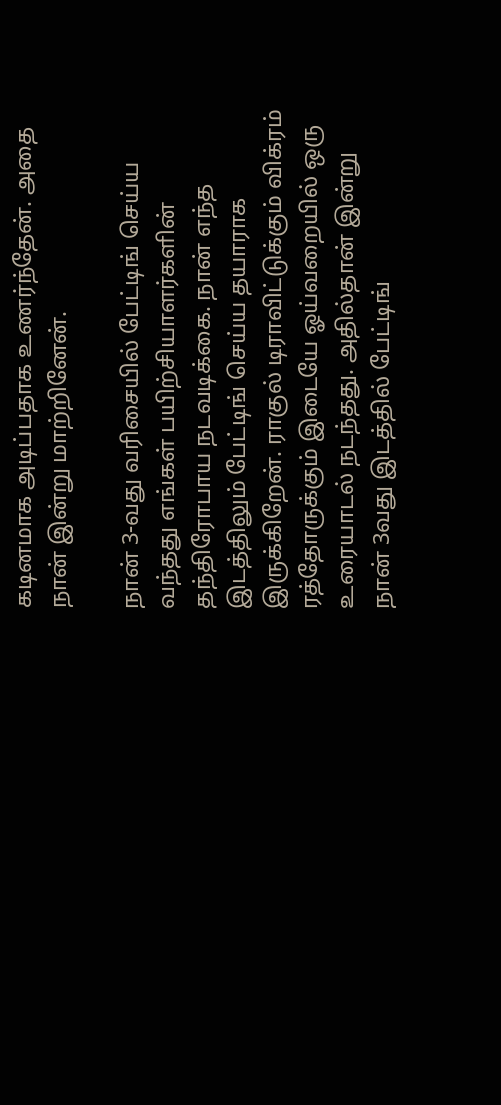கடினமாக அடிப்பதாக உணர்ந்தேன். அதை நான் இன்று மாற்றினேன்.

நான் 3-வது வரிசையில் பேட்டிங் செய்ய வந்தது எங்கள் பயிற்சியாளர்களின் தந்திரோபாய நடவடிக்கை. நான் எந்த இடத்திலும் பேட்டிங் செய்ய தயாராக இருக்கிறேன். ராகுல் டிராவிட்டுக்கும் விக்ரம் ரத்தோருக்கும் இடையே ஓய்வறையில் ஒரு உரையாடல் நடந்தது. அதில்தான் இன்று நான் 3வது இடத்தில் பேட்டிங்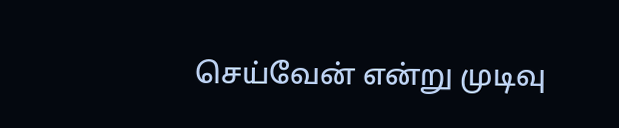செய்வேன் என்று முடிவு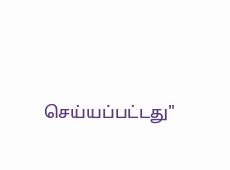செய்யப்பட்டது"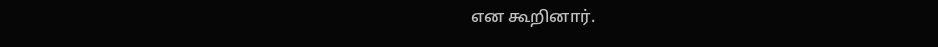என கூறினார்.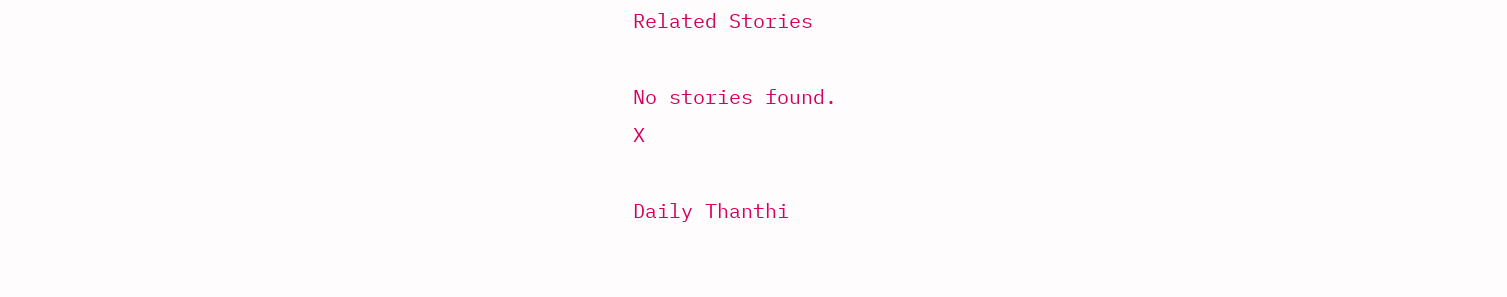Related Stories

No stories found.
X

Daily Thanthi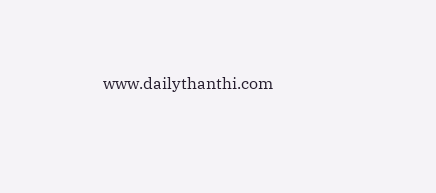www.dailythanthi.com